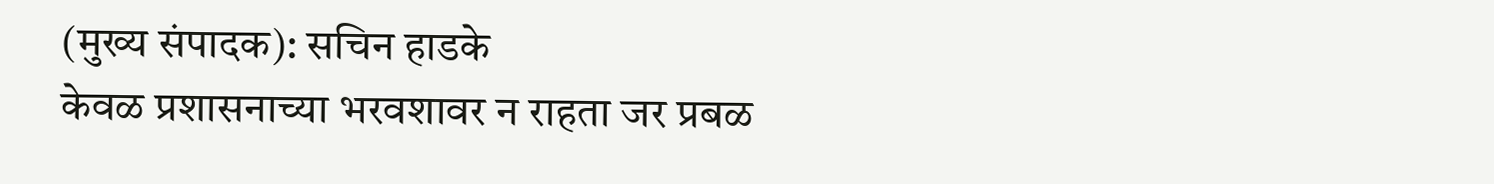(मुख्य संपादक): सचिन हाडके
केवळ प्रशासनाच्या भरवशावर न राहता जर प्रबळ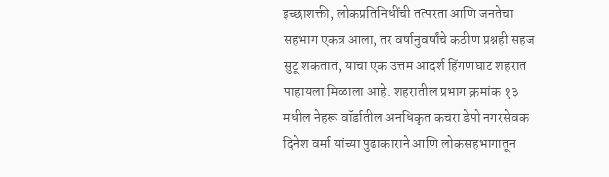इच्छाशक्ती, लोकप्रतिनिधींची तत्परता आणि जनतेचा सहभाग एकत्र आला, तर वर्षानुवर्षांचे कठीण प्रश्नही सहज सुटू शकतात, याचा एक उत्तम आदर्श हिंगणघाट शहरात पाहायला मिळाला आहे. शहरातील प्रभाग क्रमांक १३ मधील नेहरू वॉर्डातील अनधिकृत कचरा डेपो नगरसेवक दिनेश वर्मा यांच्या पुढाकाराने आणि लोकसहभागातून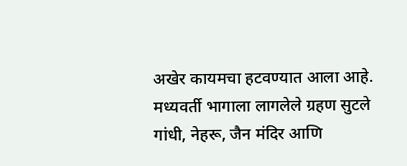अखेर कायमचा हटवण्यात आला आहे.
मध्यवर्ती भागाला लागलेले ग्रहण सुटले
गांधी, नेहरू, जैन मंदिर आणि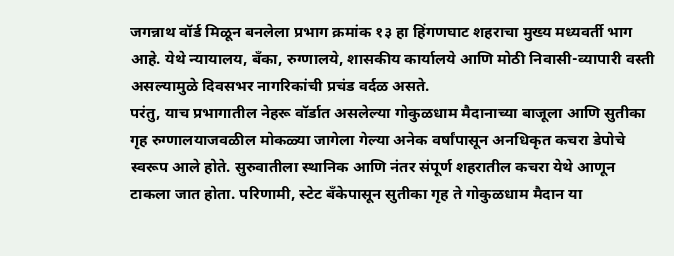जगन्नाथ वॉर्ड मिळून बनलेला प्रभाग क्रमांक १३ हा हिंगणघाट शहराचा मुख्य मध्यवर्ती भाग आहे. येथे न्यायालय, बँका, रुग्णालये, शासकीय कार्यालये आणि मोठी निवासी-व्यापारी वस्ती असल्यामुळे दिवसभर नागरिकांची प्रचंड वर्दळ असते.
परंतु, याच प्रभागातील नेहरू वॉर्डात असलेल्या गोकुळधाम मैदानाच्या बाजूला आणि सुतीका गृह रुग्णालयाजवळील मोकळ्या जागेला गेल्या अनेक वर्षांपासून अनधिकृत कचरा डेपोचे स्वरूप आले होते. सुरुवातीला स्थानिक आणि नंतर संपूर्ण शहरातील कचरा येथे आणून टाकला जात होता. परिणामी, स्टेट बँकेपासून सुतीका गृह ते गोकुळधाम मैदान या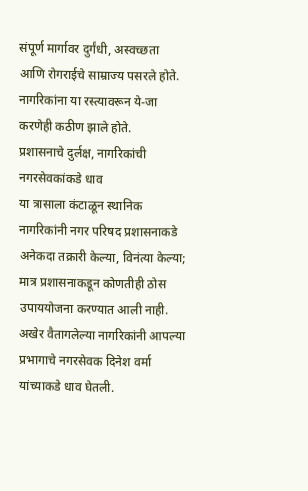संपूर्ण मार्गावर दुर्गंधी, अस्वच्छता आणि रोगराईचे साम्राज्य पसरले होते. नागरिकांना या रस्त्यावरून ये-जा करणेही कठीण झाले होते.
प्रशासनाचे दुर्लक्ष, नागरिकांची नगरसेवकांकडे धाव
या त्रासाला कंटाळून स्थानिक नागरिकांनी नगर परिषद प्रशासनाकडे अनेकदा तक्रारी केल्या, विनंत्या केल्या; मात्र प्रशासनाकडून कोणतीही ठोस उपाययोजना करण्यात आली नाही. अखेर वैतागलेल्या नागरिकांनी आपल्या प्रभागाचे नगरसेवक दिनेश वर्मा यांच्याकडे धाव घेतली.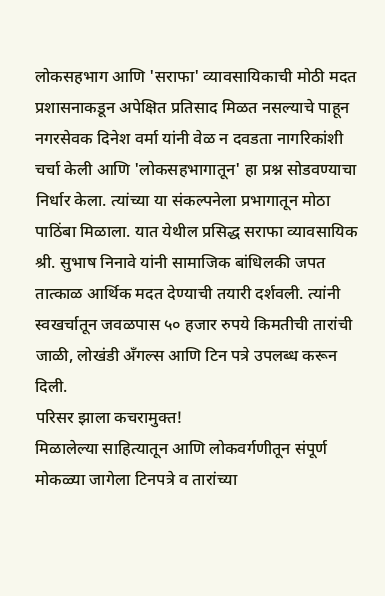लोकसहभाग आणि 'सराफा' व्यावसायिकाची मोठी मदत
प्रशासनाकडून अपेक्षित प्रतिसाद मिळत नसल्याचे पाहून नगरसेवक दिनेश वर्मा यांनी वेळ न दवडता नागरिकांशी चर्चा केली आणि 'लोकसहभागातून' हा प्रश्न सोडवण्याचा निर्धार केला. त्यांच्या या संकल्पनेला प्रभागातून मोठा पाठिंबा मिळाला. यात येथील प्रसिद्ध सराफा व्यावसायिक श्री. सुभाष निनावे यांनी सामाजिक बांधिलकी जपत तात्काळ आर्थिक मदत देण्याची तयारी दर्शवली. त्यांनी स्वखर्चातून जवळपास ५० हजार रुपये किमतीची तारांची जाळी, लोखंडी अँगल्स आणि टिन पत्रे उपलब्ध करून दिली.
परिसर झाला कचरामुक्त!
मिळालेल्या साहित्यातून आणि लोकवर्गणीतून संपूर्ण मोकळ्या जागेला टिनपत्रे व तारांच्या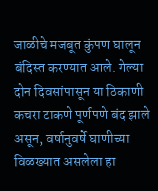जाळीचे मजबूत कुंपण घालून बंदिस्त करण्यात आले. गेल्या दोन दिवसांपासून या ठिकाणी कचरा टाकणे पूर्णपणे बंद झाले असून, वर्षानुवर्षे घाणीच्या विळख्यात असलेला हा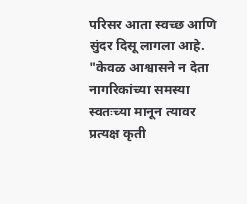परिसर आता स्वच्छ आणि सुंदर दिसू लागला आहे.
"केवळ आश्वासने न देता नागरिकांच्या समस्या स्वतःच्या मानून त्यावर प्रत्यक्ष कृती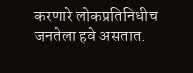करणारे लोकप्रतिनिधीच जनतेला हवे असतात.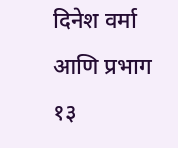दिनेश वर्मा आणि प्रभाग १३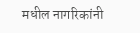मधील नागरिकांनी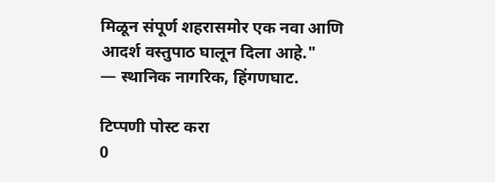मिळून संपूर्ण शहरासमोर एक नवा आणि आदर्श वस्तुपाठ घालून दिला आहे."
— स्थानिक नागरिक, हिंगणघाट.

टिप्पणी पोस्ट करा
0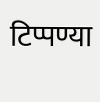टिप्पण्या